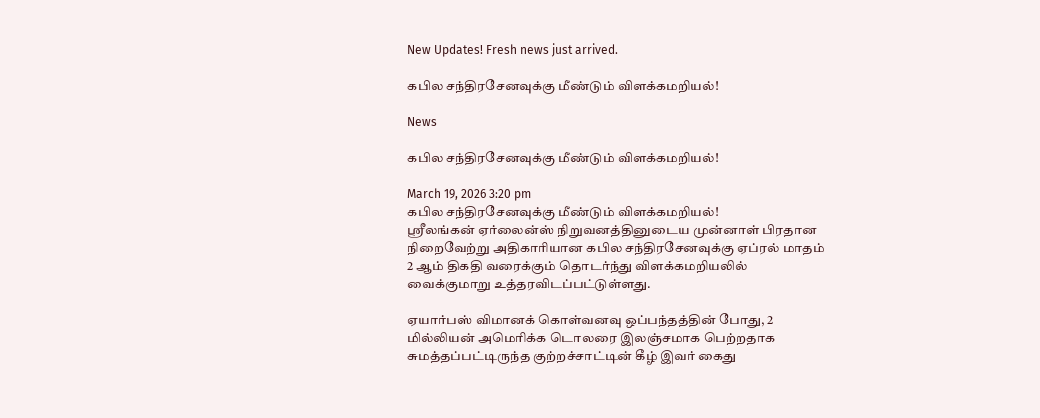New Updates! Fresh news just arrived.

கபில சந்திரசேனவுக்கு மீண்டும் விளக்கமறியல்!

News

கபில சந்திரசேனவுக்கு மீண்டும் விளக்கமறியல்!

March 19, 2026 3:20 pm
கபில சந்திரசேனவுக்கு மீண்டும் விளக்கமறியல்!
ஸ்ரீலங்கன் ஏர்லைன்ஸ் நிறுவனத்தினுடைய முன்னாள் பிரதான நிறைவேற்று அதிகாரியான கபில சந்திரசேனவுக்கு ஏப்ரல் மாதம் 2 ஆம் திகதி வரைக்கும் தொடர்ந்து விளக்கமறியலில் வைக்குமாறு உத்தரவிடப்பட்டுள்ளது.

ஏயார்பஸ் விமானக் கொள்வனவு ஒப்பந்தத்தின் போது, 2 மில்லியன் அமெரிக்க டொலரை இலஞ்சமாக பெற்றதாக சுமத்தப்பட்டிருந்த குற்றச்சாட்டின் கீழ் இவர் கைது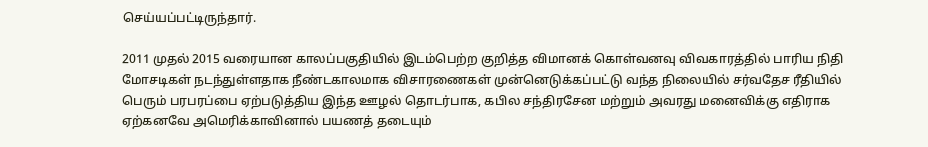செய்யப்பட்டிருந்தார்.

2011 முதல் 2015 வரையான காலப்பகுதியில் இடம்பெற்ற குறித்த விமானக் கொள்வனவு விவகாரத்தில் பாரிய நிதி மோசடிகள் நடந்துள்ளதாக நீண்டகாலமாக விசாரணைகள் முன்னெடுக்கப்பட்டு வந்த நிலையில் சர்வதேச ரீதியில் பெரும் பரபரப்பை ஏற்படுத்திய இந்த ஊழல் தொடர்பாக, கபில சந்திரசேன மற்றும் அவரது மனைவிக்கு எதிராக ஏற்கனவே அமெரிக்காவினால் பயணத் தடையும்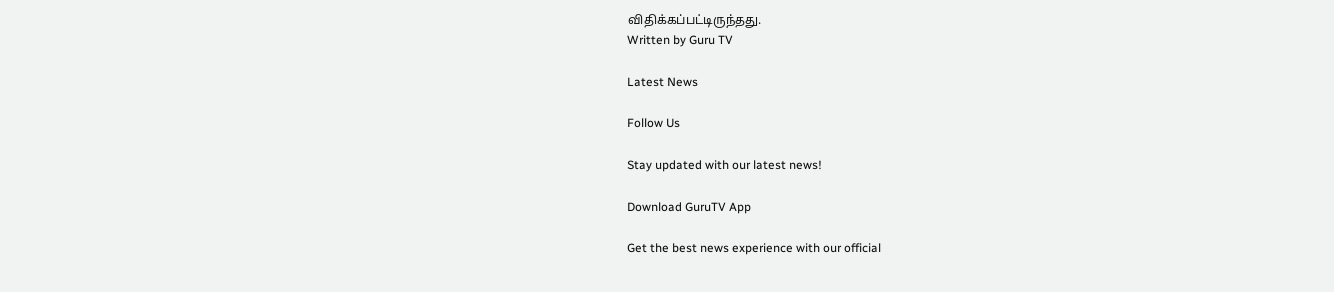விதிக்கப்பட்டிருந்தது.
Written by Guru TV

Latest News

Follow Us

Stay updated with our latest news!

Download GuruTV App

Get the best news experience with our official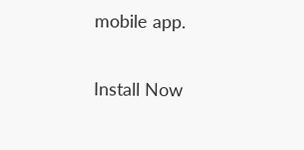mobile app.

Install Now